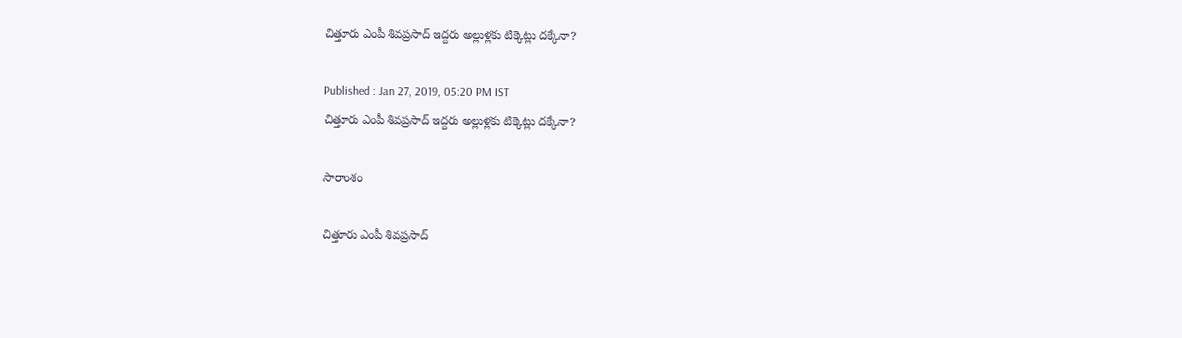చిత్తూరు ఎంపీ శివప్రసాద్ ఇద్దరు అల్లుళ్లకు టిక్కెట్లు దక్కేనా?

Published : Jan 27, 2019, 05:20 PM IST
చిత్తూరు ఎంపీ శివప్రసాద్ ఇద్దరు అల్లుళ్లకు టిక్కెట్లు దక్కేనా?

సారాంశం

చిత్తూరు ఎంపీ శివప్రసాద్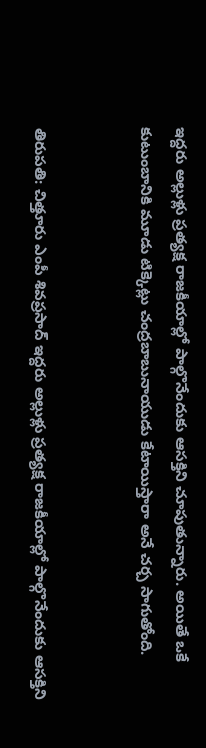ఇద్దరు అల్లుళ్లు ప్రత్యక్ష రాజకీయాల్లో పాల్గొనేందుకు ఆసక్తిని చూపుతున్నారు. అయితే ఒకే కుటుంబానికి మూడు టిక్కెట్లు చంద్రబాబునాయుడు కేటాయిస్తారా అనే చర్చ సాగుతోంది.


తిరుపతి: చిత్తూరు ఎంపీ శివప్రసాద్ ఇద్దరు అల్లుళ్లు ప్రత్యక్ష రాజకీయాల్లో పాల్గొనేందుకు ఆసక్తిని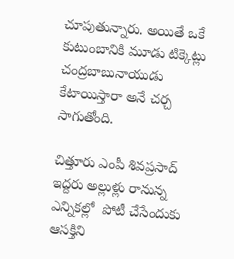చూపుతున్నారు. అయితే ఒకే కుటుంబానికి మూడు టిక్కెట్లు చంద్రబాబునాయుడు కేటాయిస్తారా అనే చర్చ సాగుతోంది.

చిత్తూరు ఎంపీ శివప్రసాద్ ఇద్దరు అల్లుళ్లు రానున్న ఎన్నికల్లో  పోటీ చేసేందుకు ఆసక్తిని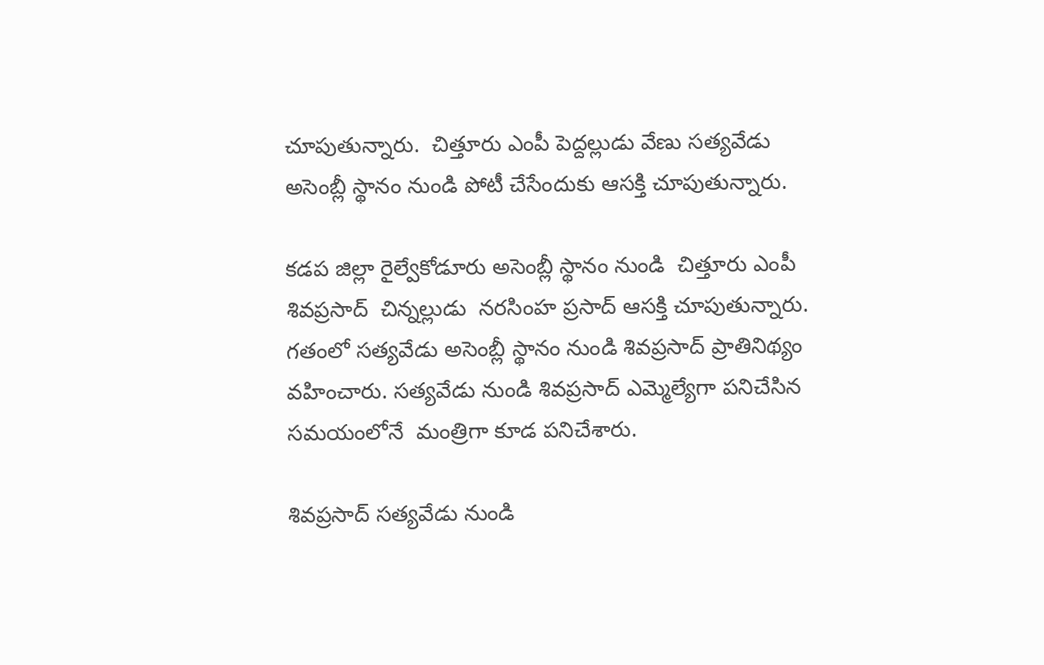చూపుతున్నారు.  చిత్తూరు ఎంపీ పెద్దల్లుడు వేణు సత్యవేడు అసెంబ్లీ స్థానం నుండి పోటీ చేసేందుకు ఆసక్తి చూపుతున్నారు.

కడప జిల్లా రైల్వేకోడూరు అసెంబ్లీ స్థానం నుండి  చిత్తూరు ఎంపీ శివప్రసాద్  చిన్నల్లుడు  నరసింహ ప్రసాద్ ఆసక్తి చూపుతున్నారు. గతంలో సత్యవేడు అసెంబ్లీ స్థానం నుండి శివప్రసాద్ ప్రాతినిథ్యం వహించారు. సత్యవేడు నుండి శివప్రసాద్ ఎమ్మెల్యేగా పనిచేసిన సమయంలోనే  మంత్రిగా కూడ పనిచేశారు.

శివప్రసాద్ సత్యవేడు నుండి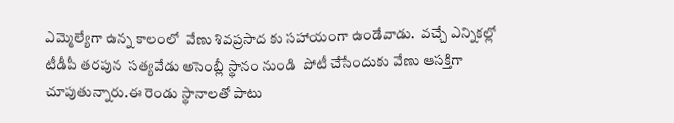ఎమ్మెల్యేగా ఉన్న కాలంలో  వేణు శివప్రసాద కు సహాయంగా ఉండేవాడు.  వచ్చే ఎన్నికల్లో  టీడీపీ తరపున  సత్యవేడు అసెంబ్లీ స్థానం నుండి  పోటీ చేసేందుకు వేణు ఆసక్తిగా చూపుతున్నారు.ఈ రెండు స్థానాలతో పాటు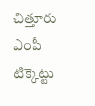చిత్తూరు ఎంపీ టిక్కెట్టు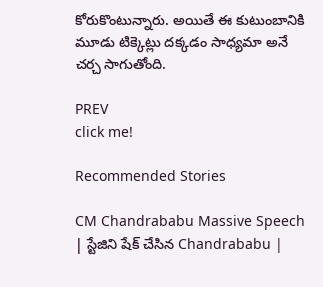కోరుకొంటున్నారు. అయితే ఈ కుటుంబానికి మూడు టిక్కెట్లు దక్కడం సాధ్యమా అనే చర్చ సాగుతోంది.

PREV
click me!

Recommended Stories

CM Chandrababu Massive Speech | స్టేజిని షేక్ చేసిన Chandrababu |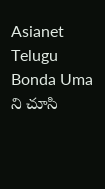Asianet Telugu
Bonda Uma ని చూసి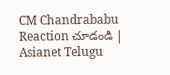CM Chandrababu Reaction చూడండి | Asianet Telugu